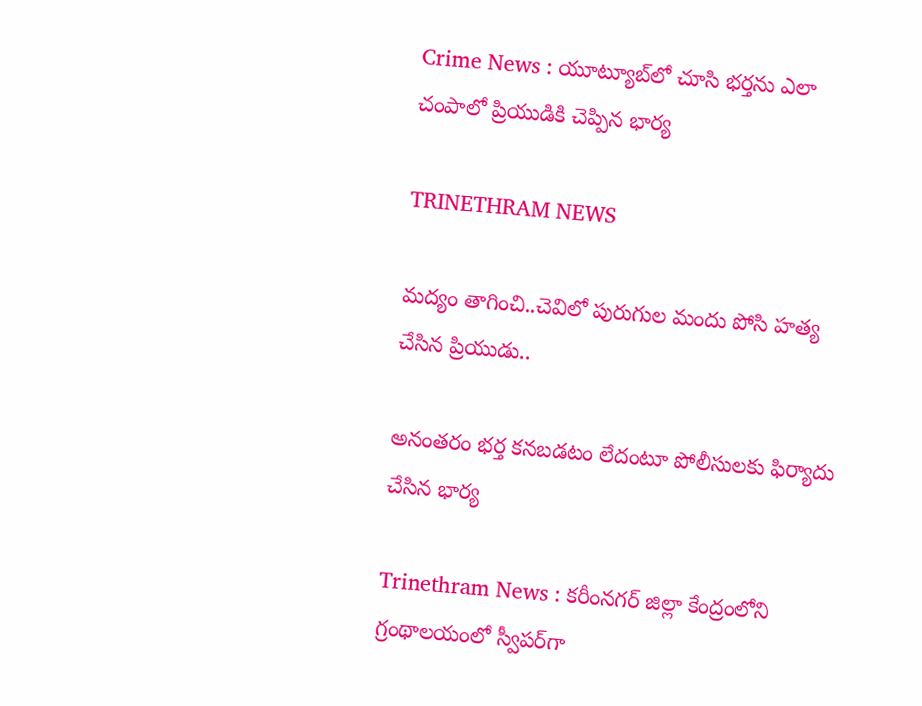Crime News : యూట్యూబ్‌లో చూసి భర్తను ఎలా చంపాలో ప్రియుడికి చెప్పిన భార్య

TRINETHRAM NEWS

మద్యం తాగించి..చెవిలో పురుగుల మందు పోసి హత్య చేసిన ప్రియుడు..

అనంతరం భర్త కనబడటం లేదంటూ పోలీసులకు ఫిర్యాదు చేసిన భార్య

Trinethram News : కరీంనగర్ జిల్లా కేంద్రంలోని గ్రంథాలయంలో స్వీపర్‌గా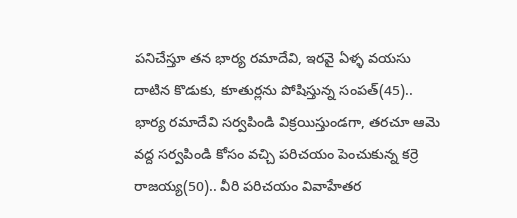పనిచేస్తూ తన భార్య రమాదేవి, ఇరవై ఏళ్ళ వయసు దాటిన కొడుకు, కూతుర్లను పోషిస్తున్న సంపత్(45).. భార్య రమాదేవి సర్వపిండి విక్రయిస్తుండగా, తరచూ ఆమె వద్ద సర్వపిండి కోసం వచ్చి పరిచయం పెంచుకున్న కర్రె రాజయ్య(50).. వీరి పరిచయం వివాహేతర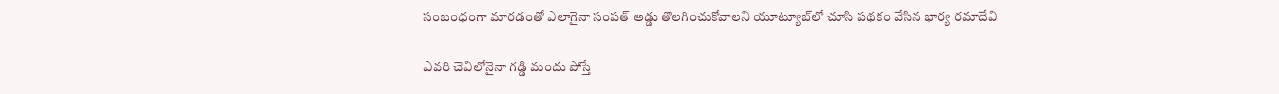సంబంధంగా మారడంతో ఎలాగైనా సంపత్ అడ్డు తొలగించుకోవాలని యూట్యూబ్‌లో చూసి పథకం వేసిన భార్య రమాదేవి

ఎవరి చెవిలోనైనా గడ్డి మందు పోస్తే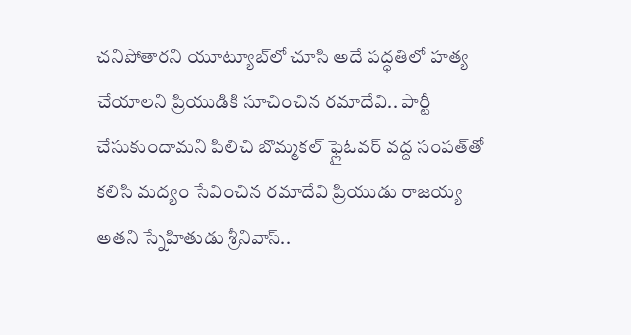చనిపోతారని యూట్యూబ్‌లో చూసి అదే పద్ధతిలో హత్య చేయాలని ప్రియుడికి సూచించిన రమాదేవి.. పార్టీ చేసుకుందామని పిలిచి బొమ్మకల్ ఫ్లైఓవర్ వద్ద సంపత్‌తో కలిసి మద్యం సేవించిన రమాదేవి ప్రియుడు రాజయ్య అతని స్నేహితుడు శ్రీనివాస్..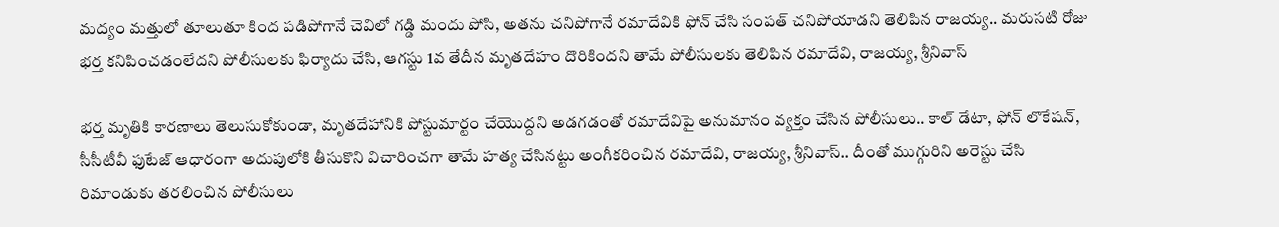మద్యం మత్తులో తూలుతూ కింద పడిపోగానే చెవిలో గడ్డి మందు పోసి, అతను చనిపోగానే రమాదేవికి ఫోన్ చేసి సంపత్ చనిపోయాడని తెలిపిన రాజయ్య.. మరుసటి రోజు భర్త కనిపించడంలేదని పోలీసులకు ఫిర్యాదు చేసి, ఆగస్టు 1వ తేదీన మృతదేహం దొరికిందని తామే పోలీసులకు తెలిపిన రమాదేవి, రాజయ్య, శ్రీనివాస్

భర్త మృతికి కారణాలు తెలుసుకోకుండా, మృతదేహానికి పోస్టుమార్టం చేయొద్దని అడగడంతో రమాదేవిపై అనుమానం వ్యక్తం చేసిన పోలీసులు.. కాల్ డేటా, ఫోన్ లొకేషన్, సీసీటీవీ ఫుటేజ్ ఆధారంగా అదుపులోకి తీసుకొని విచారించగా తామే హత్య చేసినట్టు అంగీకరించిన రమాదేవి, రాజయ్య, శ్రీనివాస్.. దీంతో ముగ్గురిని అరెస్టు చేసి రిమాండుకు తరలించిన పోలీసులు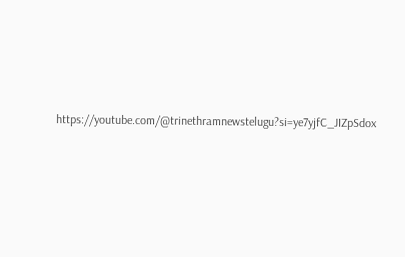https://youtube.com/@trinethramnewstelugu?si=ye7yjfC_JIZpSdox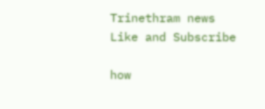Trinethram news
Like and Subscribe

how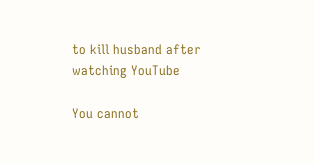to kill husband after watching YouTube

You cannot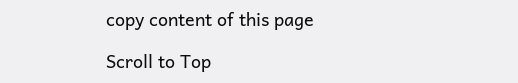copy content of this page

Scroll to Top